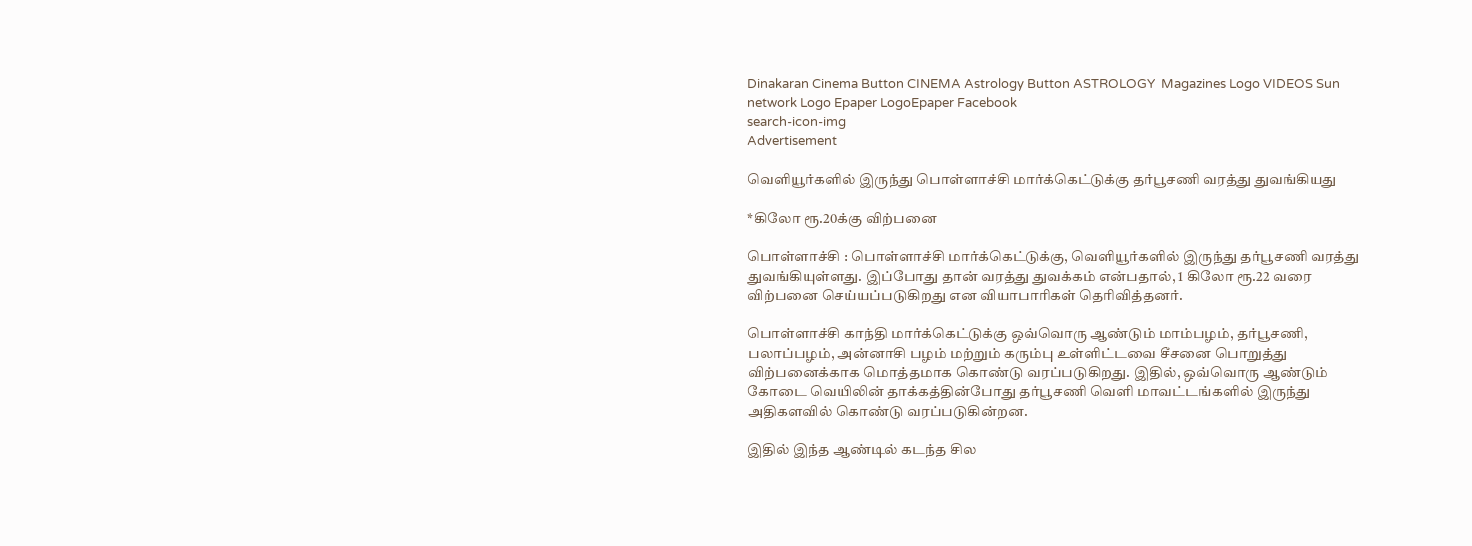Dinakaran Cinema Button CINEMA Astrology Button ASTROLOGY  Magazines Logo VIDEOS Sun network Logo Epaper LogoEpaper Facebook
search-icon-img
Advertisement

வெளியூர்களில் இருந்து பொள்ளாச்சி மார்க்கெட்டுக்கு தர்பூசணி வரத்து துவங்கியது

*கிலோ ரூ.20க்கு விற்பனை

பொள்ளாச்சி : பொள்ளாச்சி மார்க்கெட்டுக்கு, வெளியூர்களில் இருந்து தர்பூசணி வரத்து துவங்கியுள்ளது. இப்போது தான் வரத்து துவக்கம் என்பதால், 1 கிலோ ரூ.22 வரை விற்பனை செய்யப்படுகிறது என வியாபாரிகள் தெரிவித்தனர்.

பொள்ளாச்சி காந்தி மார்க்கெட்டுக்கு ஒவ்வொரு ஆண்டும் மாம்பழம், தர்பூசணி, பலாப்பழம், அன்னாசி பழம் மற்றும் கரும்பு உள்ளிட்டவை சீசனை பொறுத்து விற்பனைக்காக மொத்தமாக கொண்டு வரப்படுகிறது. இதில், ஒவ்வொரு ஆண்டும் கோடை வெயிலின் தாக்கத்தின்போது தர்பூசணி வெளி மாவட்டங்களில் இருந்து அதிகளவில் கொண்டு வரப்படுகின்றன.

இதில் இந்த ஆண்டில் கடந்த சில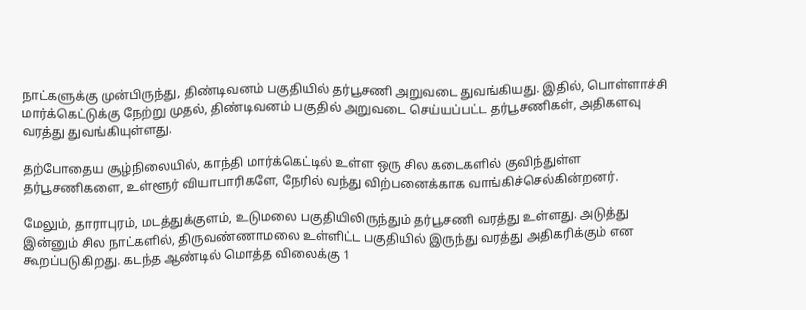நாட்களுக்கு முன்பிருந்து, திண்டிவனம் பகுதியில் தர்பூசணி அறுவடை துவங்கியது. இதில், பொள்ளாச்சி மார்க்கெட்டுக்கு நேற்று முதல், திண்டிவனம் பகுதில் அறுவடை செய்யப்பட்ட தர்பூசணிகள், அதிகளவு வரத்து துவங்கியுள்ளது.

தற்போதைய சூழ்நிலையில், காந்தி மார்க்கெட்டில் உள்ள ஒரு சில கடைகளில் குவிந்துள்ள தர்பூசணிகளை, உள்ளூர் வியாபாரிகளே, நேரில் வந்து விற்பனைக்காக வாங்கிச்செல்கின்றனர்.

மேலும், தாராபுரம், மடத்துக்குளம், உடுமலை பகுதியிலிருந்தும் தர்பூசணி வரத்து உள்ளது. அடுத்து இன்னும் சில நாட்களில், திருவண்ணாமலை உள்ளிட்ட பகுதியில் இருந்து வரத்து அதிகரிக்கும் என கூறப்படுகிறது. கடந்த ஆண்டில் மொத்த விலைக்கு 1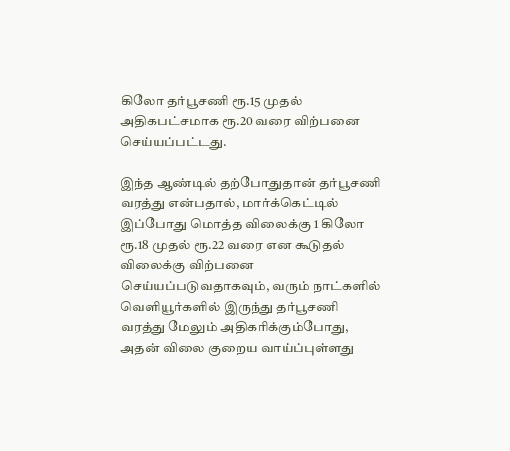கிலோ தர்பூசணி ரூ.15 முதல் அதிகபட்சமாக ரூ.20 வரை விற்பனை செய்யப்பட்டது.

இந்த ஆண்டில் தற்போதுதான் தர்பூசணி வரத்து என்பதால், மார்க்கெட்டில் இப்போது மொத்த விலைக்கு 1 கிலோ ரூ.18 முதல் ரூ.22 வரை என கூடுதல் விலைக்கு விற்பனை செய்யப்படுவதாகவும், வரும் நாட்களில் வெளியூர்களில் இருந்து தர்பூசணி வரத்து மேலும் அதிகரிக்கும்போது, அதன் விலை குறைய வாய்ப்புள்ளது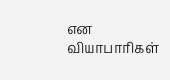என வியாபாரிகள்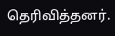தெரிவித்தனர்.